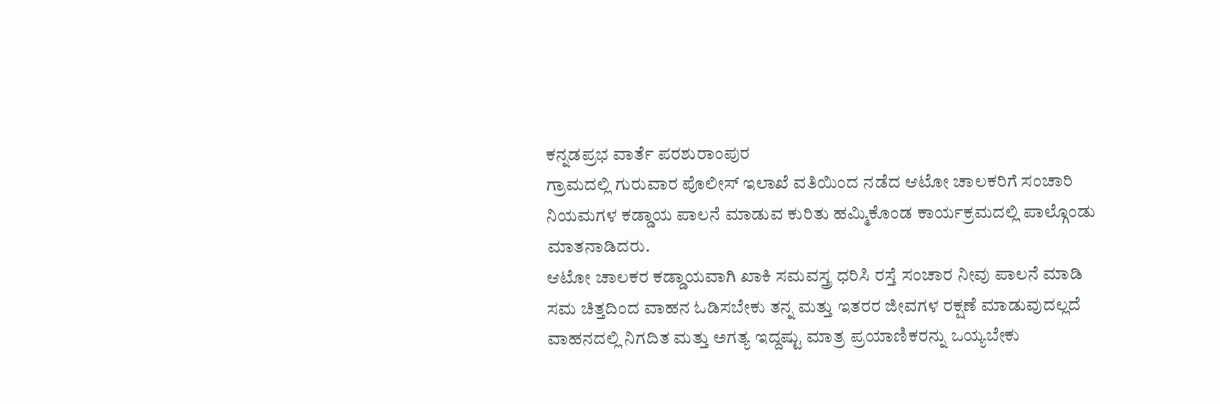ಕನ್ನಡಪ್ರಭ ವಾರ್ತೆ ಪರಶುರಾಂಪುರ
ಗ್ರಾಮದಲ್ಲಿ ಗುರುವಾರ ಪೊಲೀಸ್ ಇಲಾಖೆ ವತಿಯಿಂದ ನಡೆದ ಆಟೋ ಚಾಲಕರಿಗೆ ಸಂಚಾರಿ ನಿಯಮಗಳ ಕಡ್ಡಾಯ ಪಾಲನೆ ಮಾಡುವ ಕುರಿತು ಹಮ್ಮಿಕೊಂಡ ಕಾರ್ಯಕ್ರಮದಲ್ಲಿ ಪಾಲ್ಗೊಂಡು ಮಾತನಾಡಿದರು.
ಆಟೋ ಚಾಲಕರ ಕಡ್ಡಾಯವಾಗಿ ಖಾಕಿ ಸಮವಸ್ತ್ರ ಧರಿಸಿ ರಸ್ತೆ ಸಂಚಾರ ನೀವು ಪಾಲನೆ ಮಾಡಿ ಸಮ ಚಿತ್ತದಿಂದ ವಾಹನ ಓಡಿಸಬೇಕು ತನ್ನ ಮತ್ತು ಇತರರ ಜೀವಗಳ ರಕ್ಷಣೆ ಮಾಡುವುದಲ್ಲದೆ ವಾಹನದಲ್ಲಿ ನಿಗದಿತ ಮತ್ತು ಅಗತ್ಯ ಇದ್ದಷ್ಟು ಮಾತ್ರ ಪ್ರಯಾಣಿಕರನ್ನು ಒಯ್ಯಬೇಕು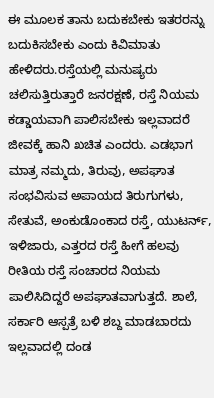ಈ ಮೂಲಕ ತಾನು ಬದುಕಬೇಕು ಇತರರನ್ನು ಬದುಕಿಸಬೇಕು ಎಂದು ಕಿವಿಮಾತು ಹೇಳಿದರು.ರಸ್ತೆಯಲ್ಲಿ ಮನುಷ್ಯರು ಚಲಿಸುತ್ತಿರುತ್ತಾರೆ ಜನರಕ್ಷಣೆ, ರಸ್ತೆ ನಿಯಮ ಕಡ್ಡಾಯವಾಗಿ ಪಾಲಿಸಬೇಕು ಇಲ್ಲವಾದರೆ ಜೀವಕ್ಕೆ ಹಾನಿ ಖಚಿತ ಎಂದರು. ಎಡಭಾಗ ಮಾತ್ರ ನಮ್ಮದು, ತಿರುವು, ಅಪಘಾತ ಸಂಭವಿಸುವ ಅಪಾಯದ ತಿರುಗುಗಳು, ಸೇತುವೆ, ಅಂಕುಡೊಂಕಾದ ರಸ್ತೆ, ಯುಟರ್ನ್, ಇಳಿಜಾರು, ಎತ್ತರದ ರಸ್ತೆ ಹೀಗೆ ಹಲವು ರೀತಿಯ ರಸ್ತೆ ಸಂಚಾರದ ನಿಯಮ ಪಾಲಿಸಿದಿದ್ದರೆ ಅಪಘಾತವಾಗುತ್ತದೆ. ಶಾಲೆ, ಸರ್ಕಾರಿ ಆಸ್ಪತ್ರೆ ಬಳಿ ಶಬ್ದ ಮಾಡಬಾರದು ಇಲ್ಲವಾದಲ್ಲಿ ದಂಡ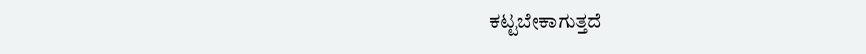ಕಟ್ಟಬೇಕಾಗುತ್ತದೆ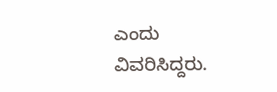ಎಂದು ವಿವರಿಸಿದ್ದರು.